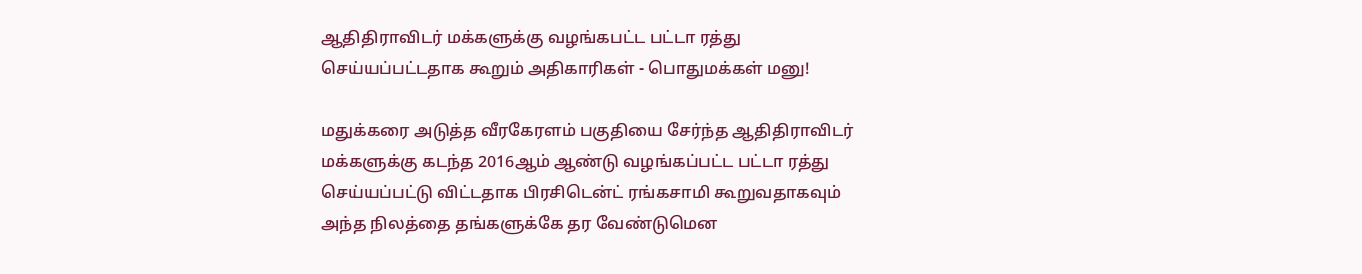ஆதிதிராவிடர் மக்களுக்கு வழங்கபட்ட பட்டா ரத்து செய்யப்பட்டதாக கூறும் அதிகாரிகள் - பொதுமக்கள் மனு!

மதுக்கரை அடுத்த வீரகேரளம் பகுதியை சேர்ந்த ஆதிதிராவிடர் மக்களுக்கு கடந்த 2016ஆம் ஆண்டு வழங்கப்பட்ட பட்டா ரத்து செய்யப்பட்டு விட்டதாக பிரசிடென்ட் ரங்கசாமி கூறுவதாகவும் அந்த நிலத்தை தங்களுக்கே தர வேண்டுமென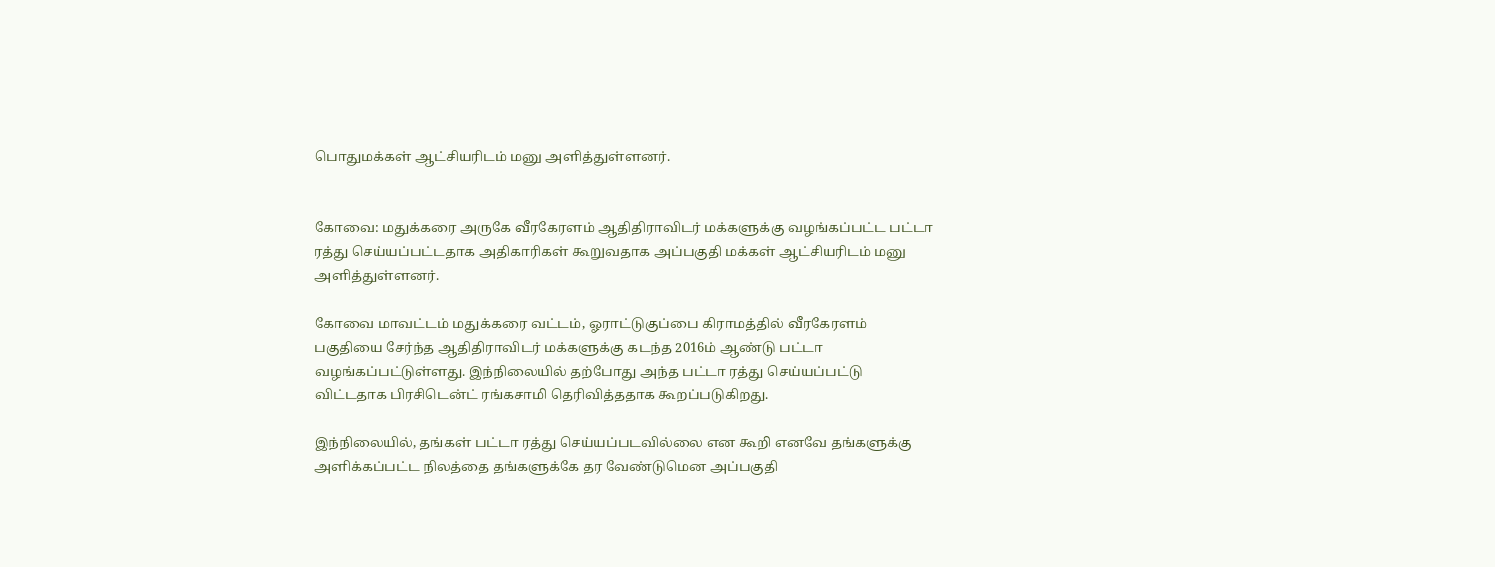பொதுமக்கள் ஆட்சியரிடம் மனு அளித்துள்ளனர்.


கோவை: மதுக்கரை அருகே வீரகேரளம் ஆதிதிராவிடர் மக்களுக்கு வழங்கப்பட்ட பட்டா ரத்து செய்யப்பட்டதாக அதிகாரிகள் கூறுவதாக அப்பகுதி மக்கள் ஆட்சியரிடம் மனு அளித்துள்ளனர்.

கோவை மாவட்டம் மதுக்கரை வட்டம், ஓராட்டுகுப்பை கிராமத்தில் வீரகேரளம் பகுதியை சேர்ந்த ஆதிதிராவிடர் மக்களுக்கு கடந்த 2016ம் ஆண்டு பட்டா வழங்கப்பட்டுள்ளது. இந்நிலையில் தற்போது அந்த பட்டா ரத்து செய்யப்பட்டு விட்டதாக பிரசிடென்ட் ரங்கசாமி தெரிவித்ததாக கூறப்படுகிறது.

இந்நிலையில், தங்கள் பட்டா ரத்து செய்யப்படவில்லை என கூறி எனவே தங்களுக்கு அளிக்கப்பட்ட நிலத்தை தங்களுக்கே தர வேண்டுமென அப்பகுதி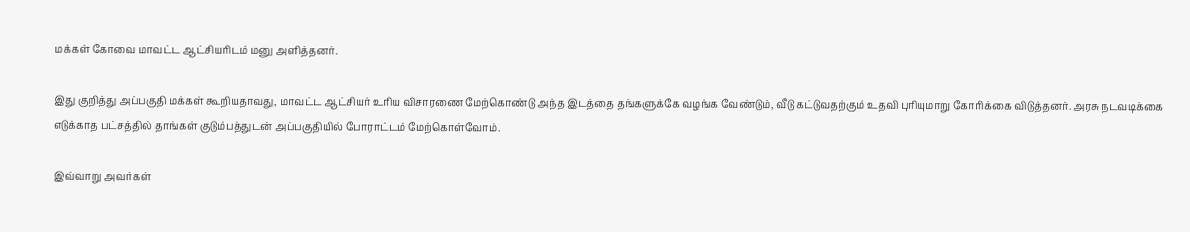மக்கள் கோவை மாவட்ட ஆட்சியரிடம் மனு அளித்தனர்.

இது குறித்து அப்பகுதி மக்கள் கூறியதாவது, மாவட்ட ஆட்சியர் உரிய விசாரணை மேற்கொண்டு அந்த இடத்தை தங்களுக்கே வழங்க வேண்டும், வீடு கட்டுவதற்கும் உதவி புரியுமாறு கோரிக்கை விடுத்தனர். அரசு நடவடிக்கை எடுக்காத பட்சத்தில் தாங்கள் குடும்பத்துடன் அப்பகுதியில் போராட்டம் மேற்கொள்வோம்.

இவ்வாறு அவர்கள்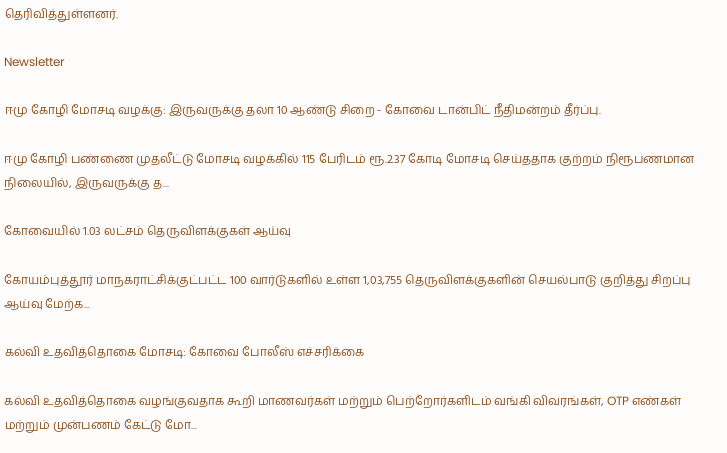தெரிவித்துள்ளனர்.

Newsletter

ஈமு கோழி மோசடி வழக்கு: இருவருக்கு தலா 10 ஆண்டு சிறை - கோவை டான்பிட் நீதிமன்றம் தீர்ப்பு.

ஈமு கோழி பண்ணை முதலீட்டு மோசடி வழக்கில் 115 பேரிடம் ரூ.2.37 கோடி மோசடி செய்ததாக குற்றம் நிரூபணமான நிலையில், இருவருக்கு த...

கோவையில் 1.03 லட்சம் தெருவிளக்குகள் ஆய்வு

கோயம்புத்தூர் மாநகராட்சிக்குட்பட்ட 100 வார்டுகளில் உள்ள 1,03,755 தெருவிளக்குகளின் செயல்பாடு குறித்து சிறப்பு ஆய்வு மேற்க...

கல்வி உதவித்தொகை மோசடி: கோவை போலீஸ் எச்சரிக்கை

கல்வி உதவித்தொகை வழங்குவதாக கூறி மாணவர்கள் மற்றும் பெற்றோர்களிடம் வங்கி விவரங்கள், OTP எண்கள் மற்றும் முன்பணம் கேட்டு மோ...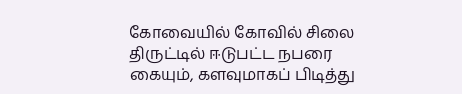கோவையில் கோவில் சிலை திருட்டில் ஈடுபட்ட நபரை கையும், களவுமாகப் பிடித்து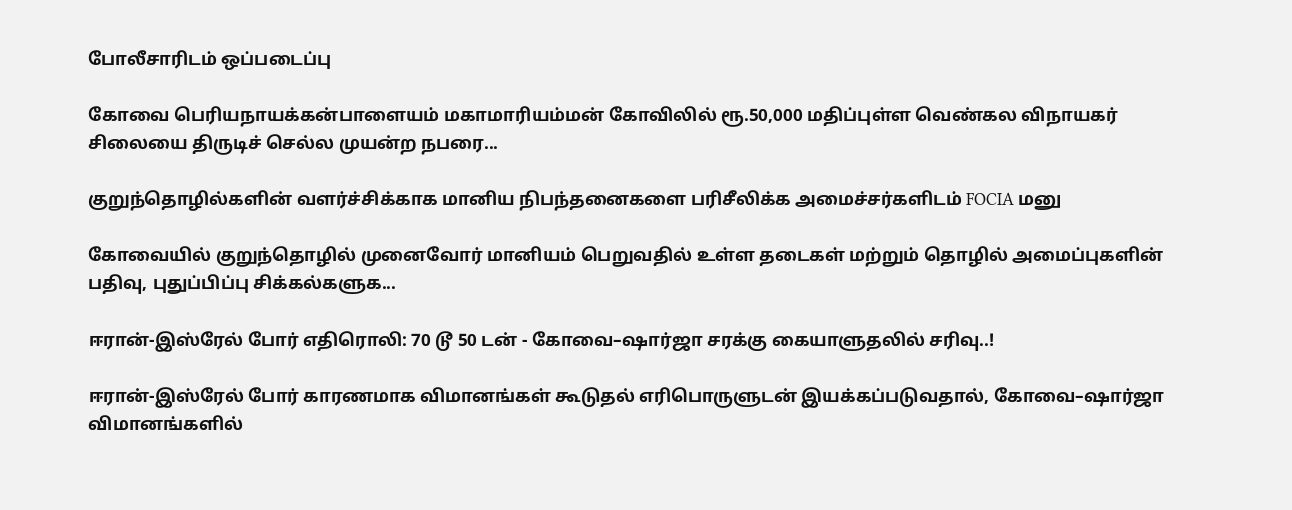போலீசாரிடம் ஒப்படைப்பு

கோவை பெரியநாயக்கன்பாளையம் மகாமாரியம்மன் கோவிலில் ரூ.50,000 மதிப்புள்ள வெண்கல விநாயகர் சிலையை திருடிச் செல்ல முயன்ற நபரை...

குறுந்தொழில்களின் வளர்ச்சிக்காக மானிய நிபந்தனைகளை பரிசீலிக்க அமைச்சர்களிடம் FOCIA மனு

கோவையில் குறுந்தொழில் முனைவோர் மானியம் பெறுவதில் உள்ள தடைகள் மற்றும் தொழில் அமைப்புகளின் பதிவு, புதுப்பிப்பு சிக்கல்களுக...

ஈரான்-இஸ்ரேல் போர் எதிரொலி: 70 டூ 50 டன் - கோவை–ஷார்ஜா சரக்கு கையாளுதலில் சரிவு..!

ஈரான்-இஸ்ரேல் போர் காரணமாக விமானங்கள் கூடுதல் எரிபொருளுடன் இயக்கப்படுவதால், கோவை–ஷார்ஜா விமானங்களில்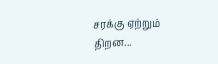சரக்கு ஏற்றும் திறன...